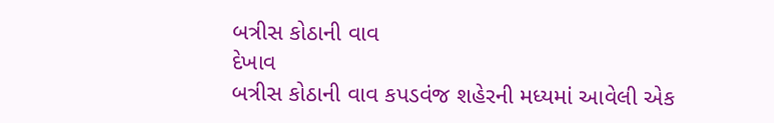બત્રીસ કોઠાની વાવ
દેખાવ
બત્રીસ કોઠાની વાવ કપડવંજ શહેરની મધ્યમાં આવેલી એક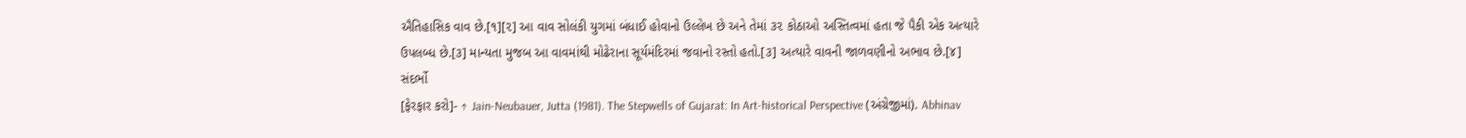ઐતિહાસિક વાવ છે.[૧][૨] આ વાવ સોલંકી યુગમાં બંધાઈ હોવાનો ઉલ્લેખ છે અને તેમાં ૩૨ કોઠાઓ અસ્તિત્વમાં હતા જે પૈકી એક અત્યારે ઉપલબ્ધ છે.[૩] માન્યતા મુજબ આ વાવમાંથી મોઢેરાના સૂર્યમંદિરમાં જવાનો રસ્તો હતો.[૩] અત્યારે વાવની જાળવણીનો અભાવ છે.[૪]
સંદર્ભો
[ફેરફાર કરો]- ↑ Jain-Neubauer, Jutta (1981). The Stepwells of Gujarat: In Art-historical Perspective (અંગ્રેજીમાં). Abhinav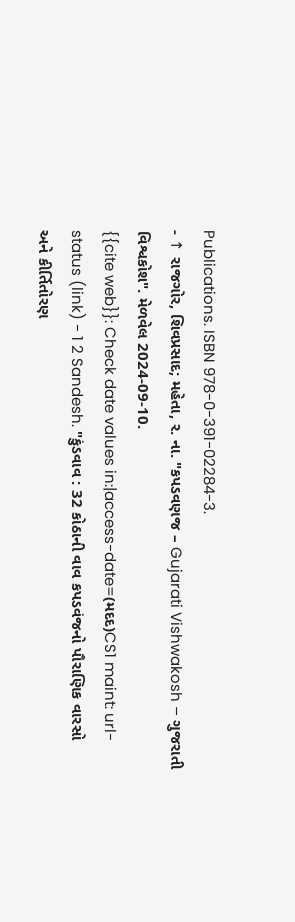Publications. ISBN 978-0-391-02284-3.
- ↑ રાજગોર, શિવપ્રસાદ; મહેતા, ર. ના. "કપડવણજ – Gujarati Vishwakosh – ગુજરાતી વિશ્વકોશ". મેળવેલ 2024-09-10.
{{cite web}}: Check date values in:|access-date=(મદદ)CS1 maint: url-status (link) - 1 2 Sandesh. "કુંડવાવ : 32 કોઠાની વાવ કપડવંજનો પૌરાણિક વારસો અને કીર્તિતોરણ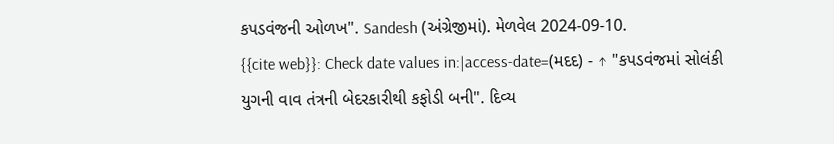કપડવંજની ઓળખ". Sandesh (અંગ્રેજીમાં). મેળવેલ 2024-09-10.
{{cite web}}: Check date values in:|access-date=(મદદ) - ↑ "કપડવંજમાં સોલંકી યુગની વાવ તંત્રની બેદરકારીથી કફોડી બની". દિવ્ય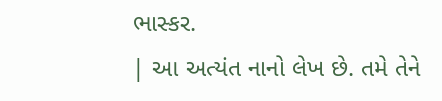ભાસ્કર.
| આ અત્યંત નાનો લેખ છે. તમે તેને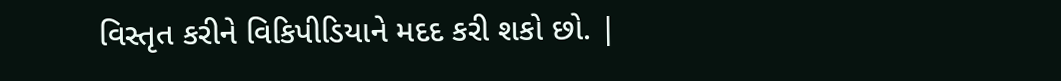વિસ્તૃત કરીને વિકિપીડિયાને મદદ કરી શકો છો. |